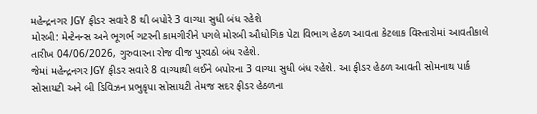મહેન્દ્રનગર JGY ફીડર સવારે 8 થી બપોરે 3 વાગ્યા સુધી બંધ રહેશે
મોરબી: મેન્ટેનન્સ અને ભૂગર્ભ ગટરની કામગીરીને પગલે મોરબી ઔધોગિક પેટા વિભાગ હેઠળ આવતા કેટલાક વિસ્તારોમાં આવતીકાલે તારીખ 04/06/2026, ગુરુવારના રોજ વીજ પુરવઠો બંધ રહેશે.
જેમાં મહેન્દ્રનગર JGY ફીડર સવારે 8 વાગ્યાથી લઈને બપોરના 3 વાગ્યા સુધી બંધ રહેશે. આ ફીડર હેઠળ આવતી સોમનાથ પાર્ક સોસાયટી અને બી ડિવિઝન પ્રભુકૃપા સોસાયટી તેમજ સદર ફીડર હેઠળના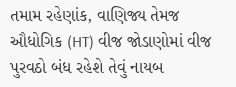તમામ રહેણાંક, વાણિજ્ય તેમજ ઔધોગિક (HT) વીજ જોડાણોમાં વીજ પુરવઠો બંધ રહેશે તેવું નાયબ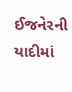ઈજનેરની યાદીમાં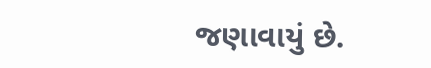જણાવાયું છે.